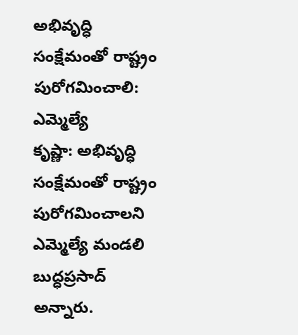అభివృద్ధి సంక్షేమంతో రాష్ట్రం పురోగమించాలి: ఎమ్మెల్యే
కృష్ణా: అభివృద్ధి సంక్షేమంతో రాష్ట్రం పురోగమించాలని ఎమ్మెల్యే మండలి బుద్ధప్రసాద్ అన్నారు.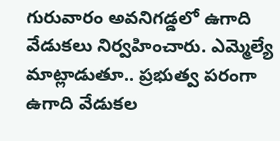గురువారం అవనిగడ్డలో ఉగాది వేడుకలు నిర్వహించారు. ఎమ్మెల్యే మాట్లాడుతూ.. ప్రభుత్వ పరంగా ఉగాది వేడుకల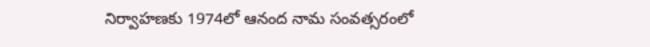నిర్వాహణకు 1974లో ఆనంద నామ సంవత్సరంలో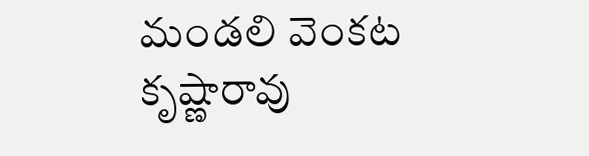మండలి వెంకట కృష్ణారావు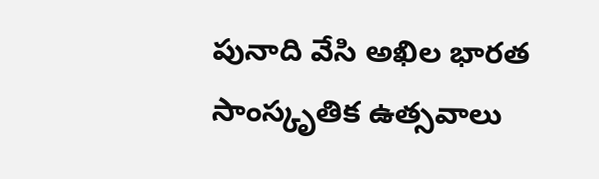పునాది వేసి అఖిల భారత సాంస్కృతిక ఉత్సవాలు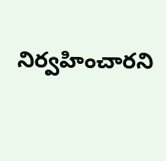నిర్వహించారని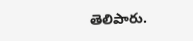తెలిపారు.